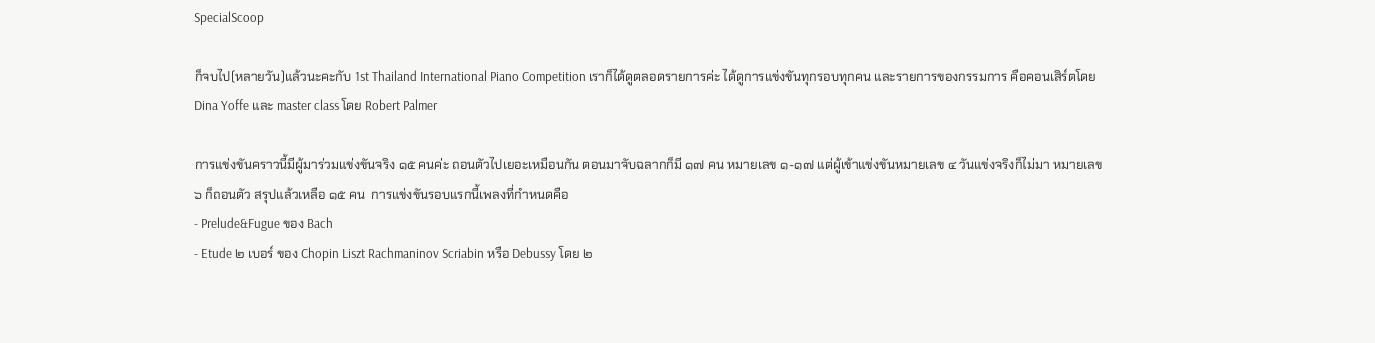SpecialScoop

ก็จบไป(หลายวัน)แล้วนะคะกับ 1st Thailand International Piano Competition เราก็ได้ดูตลอดรายการค่ะ ได้ดูการแข่งขันทุกรอบทุกคน และรายการของกรรมการ คือคอนเสิร์ตโดย  Dina Yoffe และ master class โดย Robert Palmer

การแข่งขันคราวนี้มีผู้มาร่วมแข่งขันจริง ๑๕ คนค่ะ ถอนตัวไปเยอะเหมือนกัน ตอนมาจับฉลากก็มี ๑๗ คน หมายเลข ๑-๑๗ แต่ผู้เข้าแข่งขันหมายเลข ๔ วันแข่งจริงก็ไม่มา หมายเลข ๖ ก็ถอนตัว สรุปแล้วเหลือ ๑๕ คน  การแข่งขันรอบแรกนี้เพลงที่กำหนดคือ
- Prelude&Fugue ของ Bach
- Etude ๒ เบอร์ ของ Chopin Liszt Rachmaninov Scriabin หรือ Debussy โดย ๒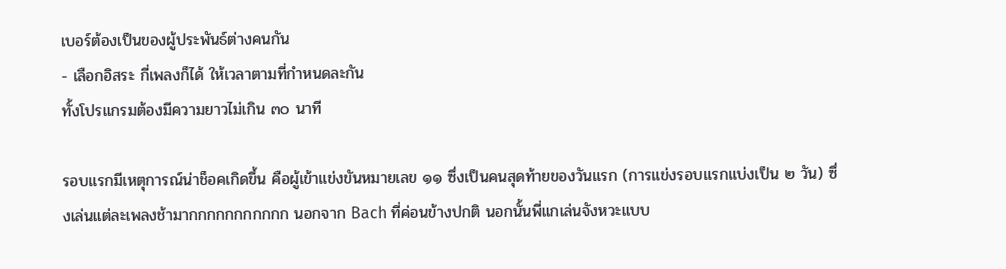เบอร์ต้องเป็นของผู้ประพันธ์ต่างคนกัน
- เลือกอิสระ กี่เพลงก็ได้ ให้เวลาตามที่กำหนดละกัน
ทั้งโปรแกรมต้องมีความยาวไม่เกิน ๓๐ นาที

รอบแรกมีเหตุการณ์น่าช็อคเกิดขึ้น คือผู้เข้าแข่งขันหมายเลข ๑๑ ซึ่งเป็นคนสุดท้ายของวันแรก (การแข่งรอบแรกแบ่งเป็น ๒ วัน) ซึ่งเล่นแต่ละเพลงช้ามากกกกกกกกกกก นอกจาก Bach ที่ค่อนข้างปกติ นอกนั้นพี่แกเล่นจังหวะแบบ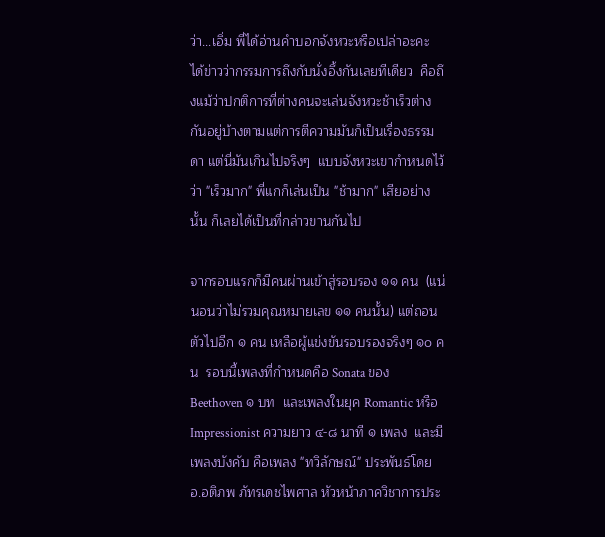ว่า...เอิ่ม พี่ได้อ่านคำบอกจังหวะหรือเปล่าอะคะ ได้ข่าวว่ากรรมการถึงกับนั่งอึ้งกันเลยทีเดียว  คือถึงแม้ว่าปกติการที่ต่างคนจะเล่นจังหวะช้าเร็วต่างกันอยู่บ้างตามแต่การตีความมันก็เป็นเรื่องธรรมดา แต่นี่มันเกินไปจริงๆ  แบบจังหวะเขากำหนดไว้ว่า "เร็วมาก" พี่แกก็เล่นเป็น "ช้ามาก" เสียอย่างนั้น ก็เลยได้เป็นที่กล่าวขานกันไป

จากรอบแรกก็มีคนผ่านเข้าสู่รอบรอง ๑๑ คน  (แน่นอนว่าไม่รวมคุณหมายเลข ๑๑ คนนั้น) แต่ถอนตัวไปอีก ๑ คน เหลือผู้แข่งขันรอบรองจริงๆ ๑๐ คน  รอบนี้เพลงที่กำหนดคือ Sonata ของ Beethoven ๑ บท  และเพลงในยุค Romantic หรือ Impressionist ความยาว ๔-๘ นาที ๑ เพลง  และมีเพลงบังคับ คือเพลง "ทวิลักษณ์" ประพันธ์โดย อ.อติภพ ภัทรเดชไพศาล หัวหน้าภาควิชาการประ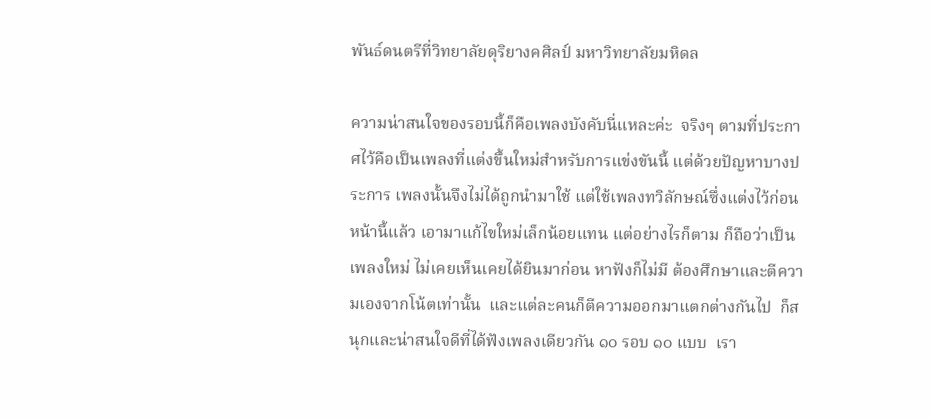พันธ์ดนตรีที่วิทยาลัยดุริยางคศิลป์ มหาวิทยาลัยมหิดล

ความน่าสนใจของรอบนี้ก็คือเพลงบังคับนี่แหละค่ะ  จริงๆ ตามที่ประกาศไว้คือเป็นเพลงที่แต่งขึ้นใหม่สำหรับการแข่งขันนี้ แต่ด้วยปัญหาบางประการ เพลงนั้นจึงไม่ได้ถูกนำมาใช้ แต่ใช้เพลงทวิลักษณ์ซึ่งแต่งไว้ก่อนหน้านี้แล้ว เอามาแก้ไขใหม่เล็กน้อยแทน แต่อย่างไรก็ตาม ก็ถือว่าเป็นเพลงใหม่ ไม่เคยเห็นเคยได้ยินมาก่อน หาฟังก็ไม่มี ต้องศึกษาและตีความเองจากโน้ตเท่านั้น  และแต่ละคนก็ตีความออกมาแตกต่างกันไป  ก็สนุกและน่าสนใจดีที่ได้ฟังเพลงเดียวกัน ๑๐ รอบ ๑๐ แบบ  เรา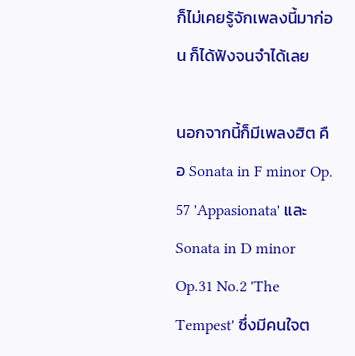ก็ไม่เคยรู้จักเพลงนี้มาก่อน ก็ได้ฟังจนจำได้เลย

นอกจากนี้ก็มีเพลงฮิต คือ Sonata in F minor Op. 57 'Appasionata' และ Sonata in D minor Op.31 No.2 'The Tempest' ซึ่งมีคนใจต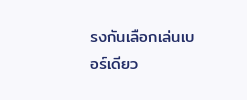รงกันเลือกเล่นเบอร์เดียว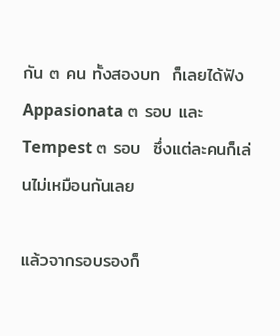กัน ๓ คน ทั้งสองบท  ก็เลยได้ฟัง Appasionata ๓ รอบ และ Tempest ๓ รอบ  ซึ่งแต่ละคนก็เล่นไม่เหมือนกันเลย

แล้วจากรอบรองก็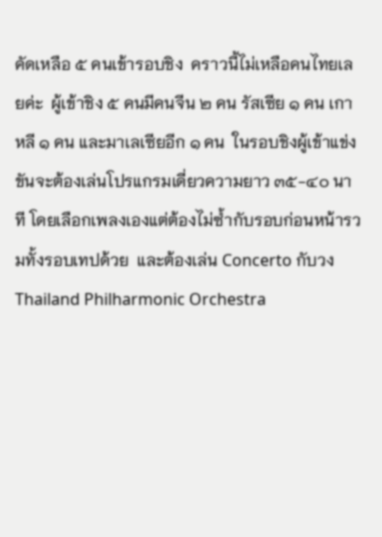คัดเหลือ ๕ คนเข้ารอบชิง  คราวนี้ไม่เหลือคนไทยเลยค่ะ  ผู้เข้าชิง ๕ คนมีคนจีน ๒ คน รัสเซีย ๑ คน เกาหลี ๑ คน และมาเลเซียอีก ๑ คน  ในรอบชิงผู้เข้าแข่งขันจะต้องเล่นโปรแกรมเดี่ยวความยาว ๓๕-๔๐ นาที โดยเลือกเพลงเองแต่ต้องไม่ซ้ำกับรอบก่อนหน้ารวมทั้งรอบเทปด้วย  และต้องเล่น Concerto กับวง Thailand Philharmonic Orchestra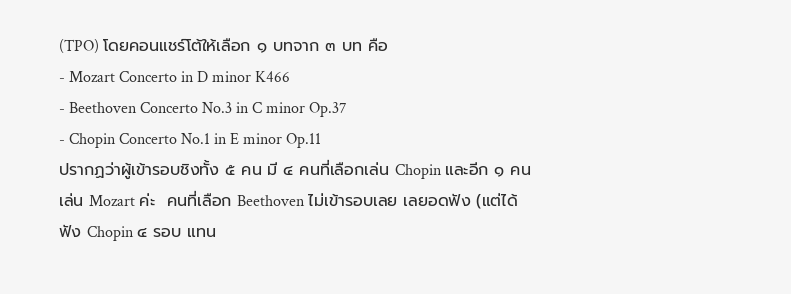(TPO) โดยคอนแชร์โต้ให้เลือก ๑ บทจาก ๓ บท คือ
- Mozart Concerto in D minor K466
- Beethoven Concerto No.3 in C minor Op.37
- Chopin Concerto No.1 in E minor Op.11
ปรากฏว่าผู้เข้ารอบชิงทั้ง ๕ คน มี ๔ คนที่เลือกเล่น Chopin และอีก ๑ คนเล่น Mozart ค่ะ  คนที่เลือก Beethoven ไม่เข้ารอบเลย เลยอดฟัง (แต่ได้ฟัง Chopin ๔ รอบ แทน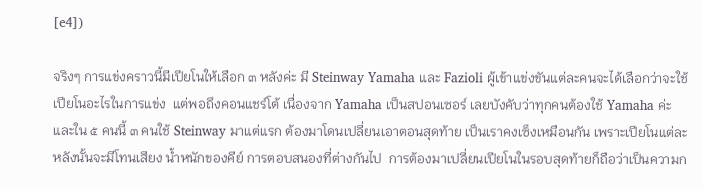[e4])

จริงๆ การแข่งคราวนี้มีเปียโนให้เลือก ๓ หลังค่ะ มี Steinway Yamaha และ Fazioli ผู้เข้าแข่งขันแต่ละคนจะได้เลือกว่าจะใช้เปียโนอะไรในการแข่ง  แต่พอถึงคอนแชร์โต้ เนื่องจาก Yamaha เป็นสปอนเซอร์ เลยบังคับว่าทุกคนต้องใช้ Yamaha ค่ะ  และใน ๕ คนนี้ ๓ คนใช้ Steinway มาแต่แรก ต้องมาโดนเปลี่ยนเอาตอนสุดท้าย เป็นเราคงเซ็งเหมือนกัน เพราะเปียโนแต่ละหลังนั้นจะมีโทนเสียง น้ำหนักของคีย์ การตอบสนองที่ต่างกันไป  การต้องมาเปลี่ยนเปียโนในรอบสุดท้ายก็ถือว่าเป็นความก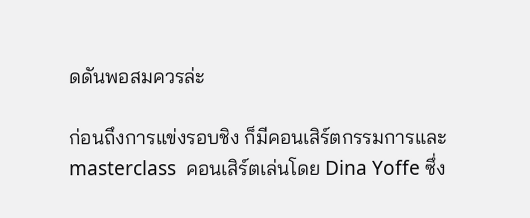ดดันพอสมควรล่ะ

ก่อนถึงการแข่งรอบชิง ก็มีคอนเสิร์ตกรรมการและ masterclass  คอนเสิร์ตเล่นโดย Dina Yoffe ซึ่ง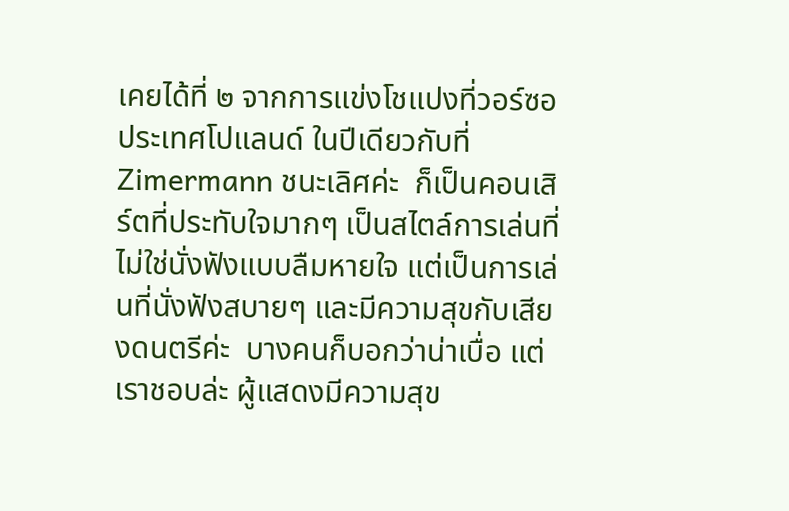เคยได้ที่ ๒ จากการแข่งโชแปงที่วอร์ซอ ประเทศโปแลนด์ ในปีเดียวกับที่ Zimermann ชนะเลิศค่ะ  ก็เป็นคอนเสิร์ตที่ประทับใจมากๆ เป็นสไตล์การเล่นที่ไม่ใช่นั่งฟังแบบลืมหายใจ แต่เป็นการเล่นที่นั่งฟังสบายๆ และมีความสุขกับเสียงดนตรีค่ะ  บางคนก็บอกว่าน่าเบื่อ แต่เราชอบล่ะ ผู้แสดงมีความสุข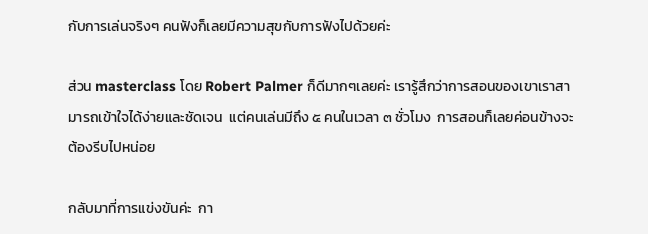กับการเล่นจริงๆ คนฟังก็เลยมีความสุขกับการฟังไปด้วยค่ะ

ส่วน masterclass โดย Robert Palmer ก็ดีมากๆเลยค่ะ เรารู้สึกว่าการสอนของเขาเราสามารถเข้าใจได้ง่ายและชัดเจน  แต่คนเล่นมีถึง ๕ คนในเวลา ๓ ชั่วโมง  การสอนก็เลยค่อนข้างจะต้องรีบไปหน่อย

กลับมาที่การแข่งขันค่ะ  กา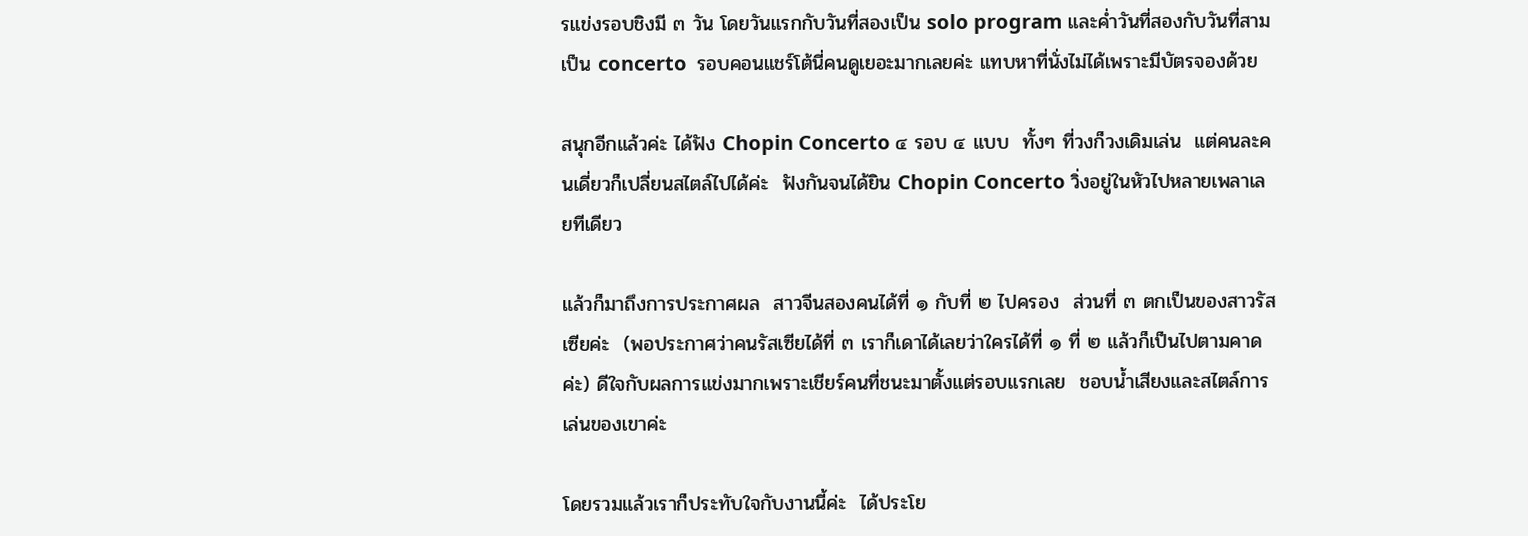รแข่งรอบชิงมี ๓ วัน โดยวันแรกกับวันที่สองเป็น solo program และค่ำวันที่สองกับวันที่สามเป็น concerto  รอบคอนแชร์โต้นี่คนดูเยอะมากเลยค่ะ แทบหาที่นั่งไม่ได้เพราะมีบัตรจองด้วย

สนุกอีกแล้วค่ะ ได้ฟัง Chopin Concerto ๔ รอบ ๔ แบบ  ทั้งๆ ที่วงก็วงเดิมเล่น  แต่คนละคนเดี่ยวก็เปลี่ยนสไตล์ไปได้ค่ะ  ฟังกันจนได้ยิน Chopin Concerto วิ่งอยู่ในหัวไปหลายเพลาเลยทีเดียว

แล้วก็มาถึงการประกาศผล  สาวจีนสองคนได้ที่ ๑ กับที่ ๒ ไปครอง  ส่วนที่ ๓ ตกเป็นของสาวรัสเซียค่ะ  (พอประกาศว่าคนรัสเซียได้ที่ ๓ เราก็เดาได้เลยว่าใครได้ที่ ๑ ที่ ๒ แล้วก็เป็นไปตามคาดค่ะ) ดีใจกับผลการแข่งมากเพราะเชียร์คนที่ชนะมาตั้งแต่รอบแรกเลย  ชอบน้ำเสียงและสไตล์การเล่นของเขาค่ะ

โดยรวมแล้วเราก็ประทับใจกับงานนี้ค่ะ  ได้ประโย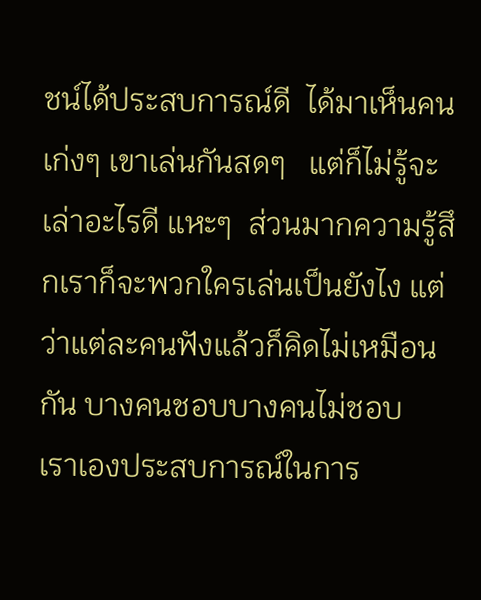ชน์ได้ประสบการณ์ดี  ได้มาเห็นคนเก่งๆ เขาเล่นกันสดๆ   แต่ก็ไม่รู้จะเล่าอะไรดี แหะๆ  ส่วนมากความรู้สึกเราก็จะพวกใครเล่นเป็นยังไง แต่ว่าแต่ละคนฟังแล้วก็คิดไม่เหมือนกัน บางคนชอบบางคนไม่ชอบ  เราเองประสบการณ์ในการ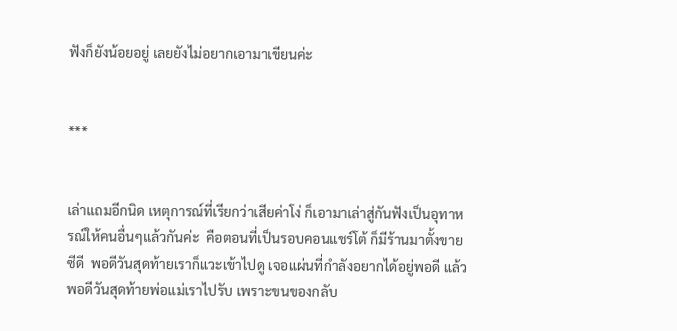ฟังก็ยังน้อยอยู่ เลยยังไม่อยากเอามาเขียนค่ะ


***


เล่าแถมอีกนิด เหตุการณ์ที่เรียกว่าเสียค่าโง่ ก็เอามาเล่าสู่กันฟังเป็นอุทาหรณ์ให้คนอื่นๆแล้วกันค่ะ  คือตอนที่เป็นรอบคอนแชร์โต้ ก็มีร้านมาตั้งขายซีดี  พอดีวันสุดท้ายเราก็แวะเข้าไปดู เจอแผ่นที่กำลังอยากได้อยู่พอดี แล้วพอดีวันสุดท้ายพ่อแม่เราไปรับ เพราะขนของกลับ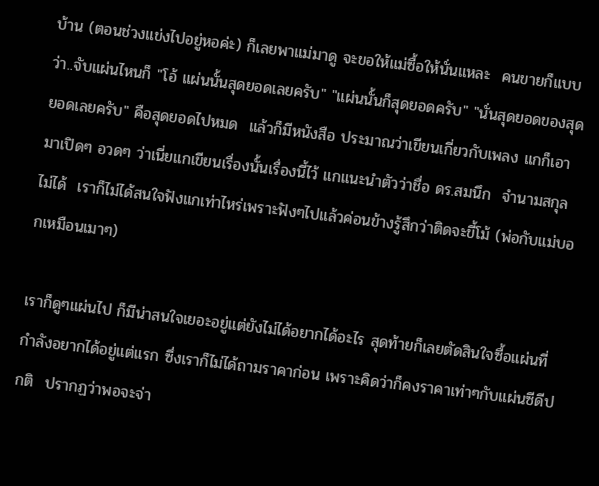บ้าน (ตอนช่วงแข่งไปอยู่หอค่ะ) ก็เลยพาแม่มาดู จะขอให้แม่ซื้อให้นั่นแหละ  คนขายก็แบบว่า..จับแผ่นไหนก็ "โอ้ แผ่นนั้นสุดยอดเลยครับ" "แผ่นนั้นก็สุดยอดครับ" "นั่นสุดยอดของสุดยอดเลยครับ" คือสุดยอดไปหมด  แล้วก็มีหนังสือ ประมาณว่าเขียนเกี่ยวกับเพลง แกก็เอามาเปิดๆ อวดๆ ว่าเนี่ยแกเขียนเรื่องนั้นเรื่องนี้ไว้ แกแนะนำตัวว่าชื่อ ดร.สมนึก  จำนามสกุลไม่ได้  เราก็ไม่ได้สนใจฟังแกเท่าไหร่เพราะฟังๆไปแล้วค่อนข้างรู้สึกว่าติดจะขี้โม้ (พ่อกับแม่บอกเหมือนเมาๆ)

เราก็ดูๆแผ่นไป ก็มีน่าสนใจเยอะอยู่แต่ยังไม่ได้อยากได้อะไร สุดท้ายก็เลยตัดสินใจซื้อแผ่นที่กำลังอยากได้อยู่แต่แรก ซึ่งเราก็ไม่ได้ถามราคาก่อน เพราะคิดว่าก็คงราคาเท่าๆกับแผ่นซีดีปกติ  ปรากฏว่าพอจะจ่า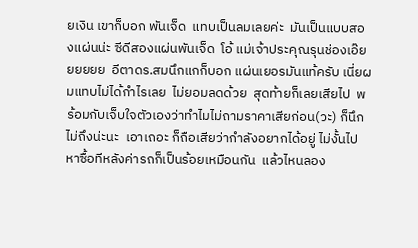ยเงิน เขาก็บอก พันเจ็ด  แทบเป็นลมเลยค่ะ  มันเป็นแบบสองแผ่นน่ะ ซีดีสองแผ่นพันเจ็ด  โอ้ แม่เจ้าประคุณรุนช่องเอ๊ยยยยยย  อีตาดร.สมนึกแกก็บอก แผ่นเยอรมันแท้ครับ เนี่ยผมแทบไม่ได้กำไรเลย  ไม่ยอมลดด้วย  สุดท้ายก็เลยเสียไป  พร้อมกับเจ็บใจตัวเองว่าทำไมไม่ถามราคาเสียก่อน(วะ) ก็นึกไม่ถึงน่ะนะ  เอาเถอะ ก็ถือเสียว่ากำลังอยากได้อยู่ ไม่งั้นไปหาซื้อทีหลังค่ารถก็เป็นร้อยเหมือนกัน  แล้วไหนลอง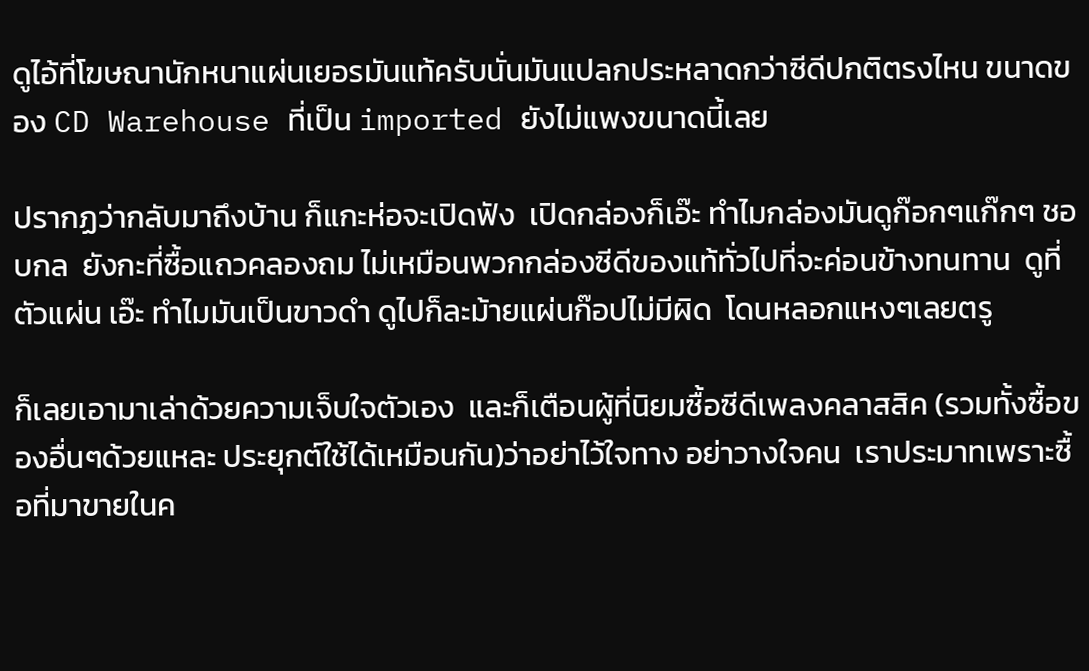ดูไอ้ที่โฆษณานักหนาแผ่นเยอรมันแท้ครับนั่นมันแปลกประหลาดกว่าซีดีปกติตรงไหน ขนาดของ CD Warehouse ที่เป็น imported ยังไม่แพงขนาดนี้เลย

ปรากฏว่ากลับมาถึงบ้าน ก็แกะห่อจะเปิดฟัง  เปิดกล่องก็เอ๊ะ ทำไมกล่องมันดูก๊อกๆแก๊กๆ ชอบกล  ยังกะที่ซื้อแถวคลองถม ไม่เหมือนพวกกล่องซีดีของแท้ทั่วไปที่จะค่อนข้างทนทาน  ดูที่ตัวแผ่น เอ๊ะ ทำไมมันเป็นขาวดำ ดูไปก็ละม้ายแผ่นก๊อปไม่มีผิด  โดนหลอกแหงๆเลยตรู

ก็เลยเอามาเล่าด้วยความเจ็บใจตัวเอง  และก็เตือนผู้ที่นิยมซื้อซีดีเพลงคลาสสิค (รวมทั้งซื้อของอื่นๆด้วยแหละ ประยุกต์ใช้ได้เหมือนกัน)ว่าอย่าไว้ใจทาง อย่าวางใจคน  เราประมาทเพราะซื้อที่มาขายในค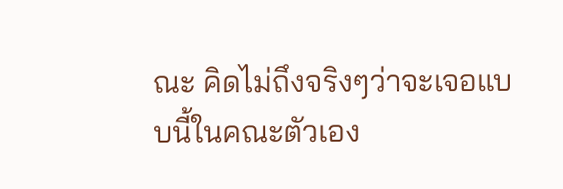ณะ คิดไม่ถึงจริงๆว่าจะเจอแบบนี้ในคณะตัวเอง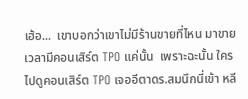เฮ้อ...  เขาบอกว่าเขาไม่มีร้านขายที่ไหน มาขายเวลามีคอนเสิร์ต TPO แค่นั้น  เพราะฉะนั้น ใครไปดูคอนเสิร์ต TPO เจออีตาดร.สมนึกนี่เข้า หลี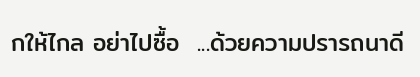กให้ไกล อย่าไปซื้อ  ...ด้วยความปรารถนาดี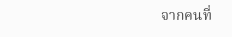จากคนที่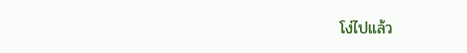โง่ไปแล้ว